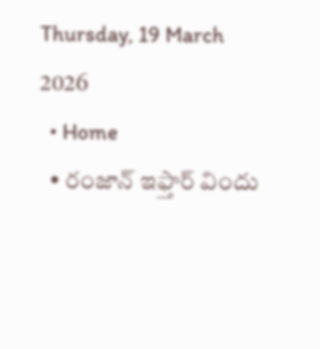Thursday, 19 March 2026
  • Home
  • రంజాన్ ఇఫ్తార్ విందు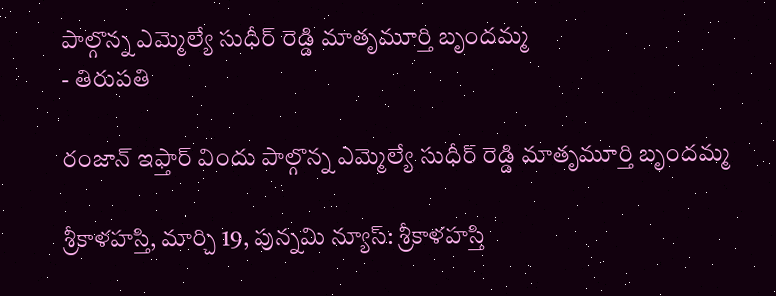పాల్గొన్న ఎమ్మెల్యే సుధీర్ రెడ్డి మాతృమూర్తి బృందమ్మ
- తిరుపతి

రంజాన్ ఇఫ్తార్ విందు పాల్గొన్న ఎమ్మెల్యే సుధీర్ రెడ్డి మాతృమూర్తి బృందమ్మ

శ్రీకాళహస్తి, మార్చి 19, పున్నమి న్యూస్: శ్రీకాళహస్తి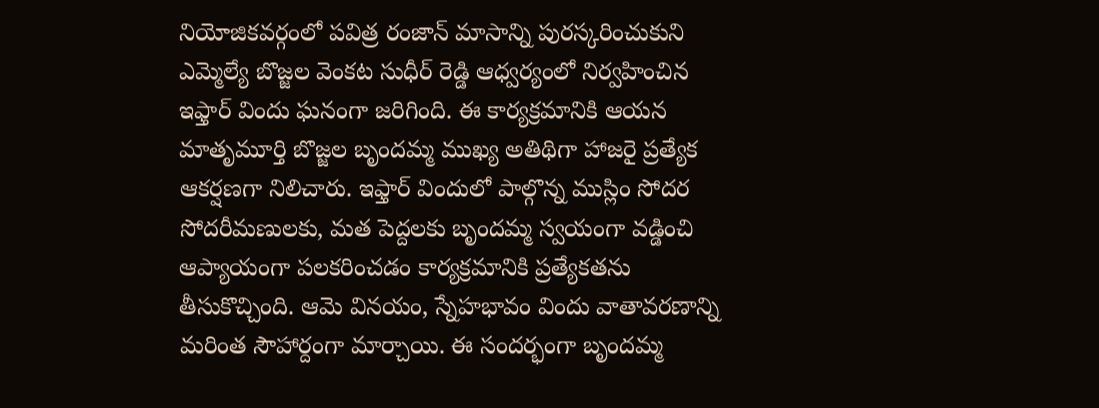నియోజికవర్గంలో పవిత్ర రంజాన్ మాసాన్ని పురస్కరించుకుని ఎమ్మెల్యే బొజ్జల వెంకట సుధీర్ రెడ్డి ఆధ్వర్యంలో నిర్వహించిన ఇఫ్తార్ విందు ఘనంగా జరిగింది. ఈ కార్యక్రమానికి ఆయన మాతృమూర్తి బొజ్జల బృందమ్మ ముఖ్య అతిథిగా హాజరై ప్రత్యేక ఆకర్షణగా నిలిచారు. ఇఫ్తార్ విందులో పాల్గొన్న ముస్లిం సోదర సోదరీమణులకు, మత పెద్దలకు బృందమ్మ స్వయంగా వడ్డించి ఆప్యాయంగా పలకరించడం కార్యక్రమానికి ప్రత్యేకతను తీసుకొచ్చింది. ఆమె వినయం, స్నేహభావం విందు వాతావరణాన్ని మరింత సౌహార్దంగా మార్చాయి. ఈ సందర్భంగా బృందమ్మ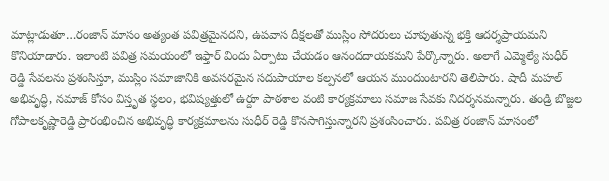మాట్లాడుతూ…రంజాన్ మాసం అత్యంత పవిత్రమైనదని, ఉపవాస దీక్షలతో ముస్లిం సోదరులు చూపుతున్న భక్తి ఆదర్శప్రాయమని కొనియాడారు. ఇలాంటి పవిత్ర సమయంలో ఇఫ్తార్ విందు ఏర్పాటు చేయడం ఆనందదాయకమని పేర్కొన్నారు. అలాగే ఎమ్మెల్యే సుధీర్ రెడ్డి సేవలను ప్రశంసిస్తూ, ముస్లిం సమాజానికి అవసరమైన సదుపాయాల కల్పనలో ఆయన ముందుంటారని తెలిపారు. షాదీ మహల్ అభివృద్ధి, నమాజ్ కోసం విస్తృత స్థలం, భవిష్యత్తులో ఉర్దూ పాఠశాల వంటి కార్యక్రమాలు సమాజ సేవకు నిదర్శనమన్నారు. తండ్రి బొజ్జల గోపాలకృష్ణారెడ్డి ప్రారంభించిన అభివృద్ధి కార్యక్రమాలను సుధీర్ రెడ్డి కొనసాగిస్తున్నారని ప్రశంసించారు. పవిత్ర రంజాన్ మాసంలో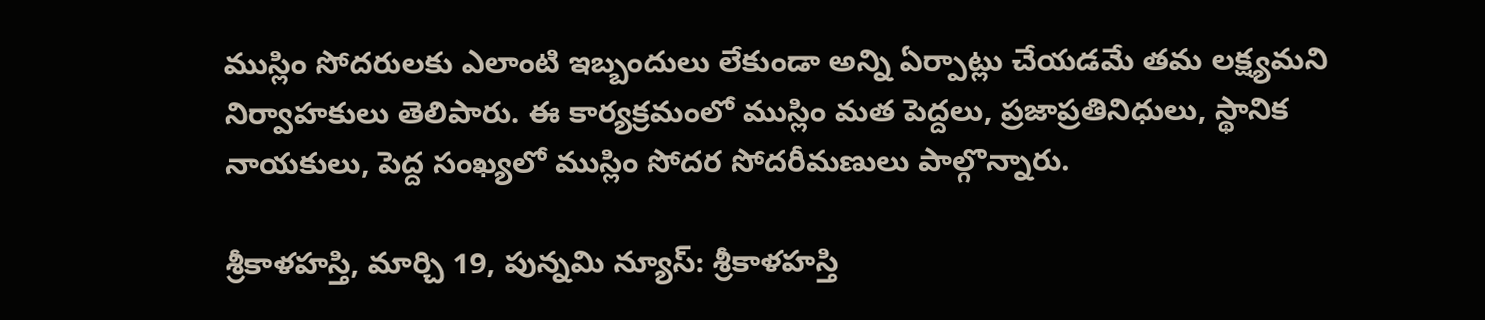ముస్లిం సోదరులకు ఎలాంటి ఇబ్బందులు లేకుండా అన్ని ఏర్పాట్లు చేయడమే తమ లక్ష్యమని నిర్వాహకులు తెలిపారు. ఈ కార్యక్రమంలో ముస్లిం మత పెద్దలు, ప్రజాప్రతినిధులు, స్థానిక నాయకులు, పెద్ద సంఖ్యలో ముస్లిం సోదర సోదరీమణులు పాల్గొన్నారు.

శ్రీకాళహస్తి, మార్చి 19, పున్నమి న్యూస్: శ్రీకాళహస్తి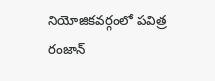నియోజికవర్గంలో పవిత్ర రంజాన్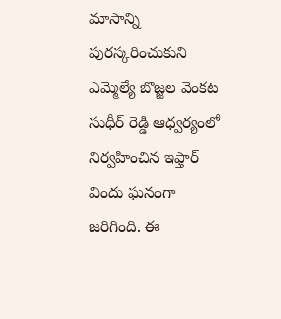మాసాన్ని పురస్కరించుకుని ఎమ్మెల్యే బొజ్జల వెంకట సుధీర్ రెడ్డి ఆధ్వర్యంలో నిర్వహించిన ఇఫ్తార్ విందు ఘనంగా జరిగింది. ఈ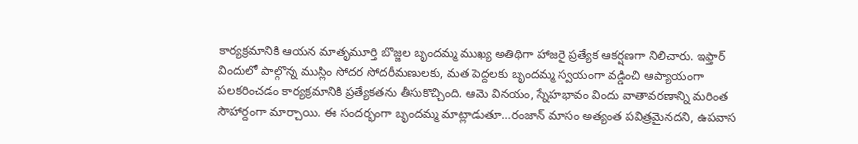కార్యక్రమానికి ఆయన మాతృమూర్తి బొజ్జల బృందమ్మ ముఖ్య అతిథిగా హాజరై ప్రత్యేక ఆకర్షణగా నిలిచారు. ఇఫ్తార్ విందులో పాల్గొన్న ముస్లిం సోదర సోదరీమణులకు, మత పెద్దలకు బృందమ్మ స్వయంగా వడ్డించి ఆప్యాయంగా పలకరించడం కార్యక్రమానికి ప్రత్యేకతను తీసుకొచ్చింది. ఆమె వినయం, స్నేహభావం విందు వాతావరణాన్ని మరింత సౌహార్దంగా మార్చాయి. ఈ సందర్భంగా బృందమ్మ మాట్లాడుతూ…రంజాన్ మాసం అత్యంత పవిత్రమైనదని, ఉపవాస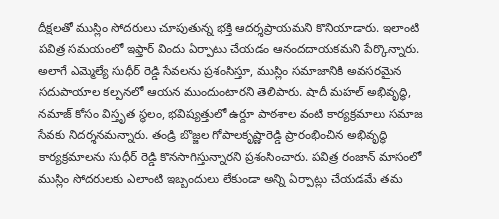దీక్షలతో ముస్లిం సోదరులు చూపుతున్న భక్తి ఆదర్శప్రాయమని కొనియాడారు. ఇలాంటి పవిత్ర సమయంలో ఇఫ్తార్ విందు ఏర్పాటు చేయడం ఆనందదాయకమని పేర్కొన్నారు. అలాగే ఎమ్మెల్యే సుధీర్ రెడ్డి సేవలను ప్రశంసిస్తూ, ముస్లిం సమాజానికి అవసరమైన సదుపాయాల కల్పనలో ఆయన ముందుంటారని తెలిపారు. షాదీ మహల్ అభివృద్ధి, నమాజ్ కోసం విస్తృత స్థలం, భవిష్యత్తులో ఉర్దూ పాఠశాల వంటి కార్యక్రమాలు సమాజ సేవకు నిదర్శనమన్నారు. తండ్రి బొజ్జల గోపాలకృష్ణారెడ్డి ప్రారంభించిన అభివృద్ధి కార్యక్రమాలను సుధీర్ రెడ్డి కొనసాగిస్తున్నారని ప్రశంసించారు. పవిత్ర రంజాన్ మాసంలో ముస్లిం సోదరులకు ఎలాంటి ఇబ్బందులు లేకుండా అన్ని ఏర్పాట్లు చేయడమే తమ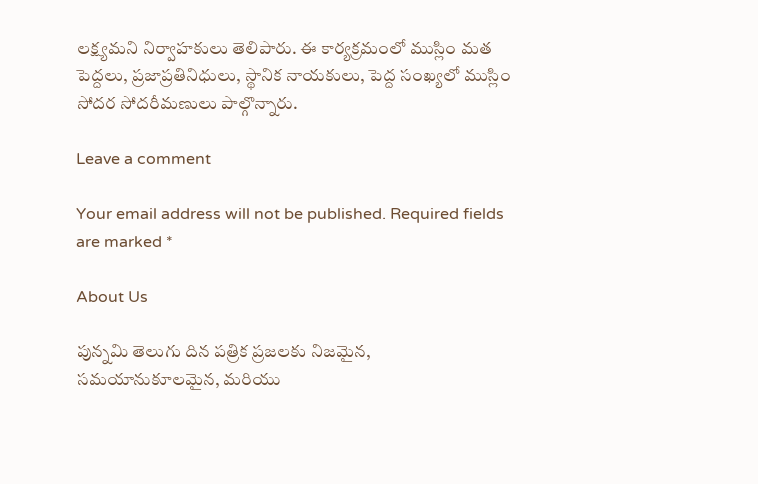లక్ష్యమని నిర్వాహకులు తెలిపారు. ఈ కార్యక్రమంలో ముస్లిం మత పెద్దలు, ప్రజాప్రతినిధులు, స్థానిక నాయకులు, పెద్ద సంఖ్యలో ముస్లిం సోదర సోదరీమణులు పాల్గొన్నారు.

Leave a comment

Your email address will not be published. Required fields are marked *

About Us

పున్నమి తెలుగు దిన పత్రిక ప్రజలకు నిజమైన, సమయానుకూలమైన, మరియు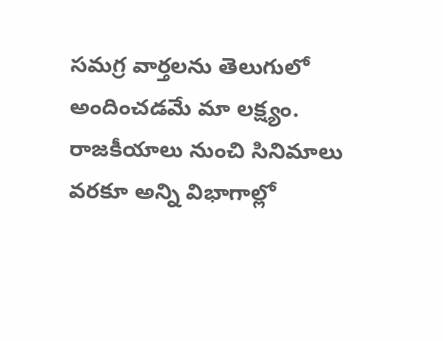సమగ్ర వార్తలను తెలుగులో అందించడమే మా లక్ష్యం.
రాజకీయాలు నుంచి సినిమాలు వరకూ అన్ని విభాగాల్లో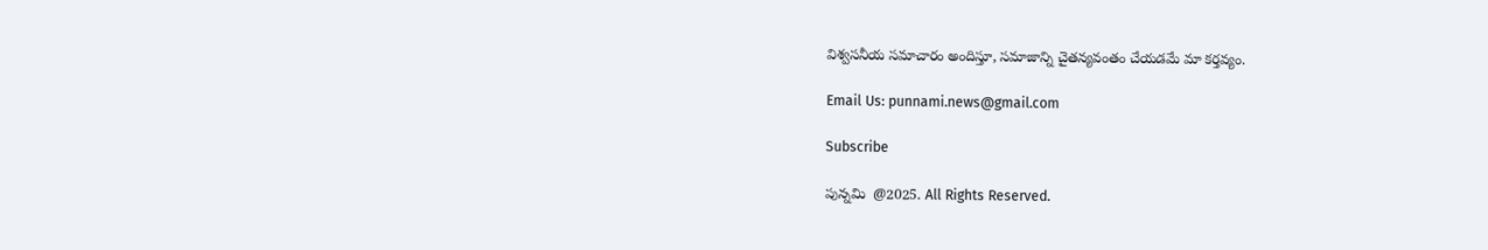విశ్వసనీయ సమాచారం అందిస్తూ, సమాజాన్ని చైతన్యవంతం చేయడమే మా కర్తవ్యం.

Email Us: punnami.news@gmail.com

Subscribe

పున్నమి  @2025. All Rights Reserved.